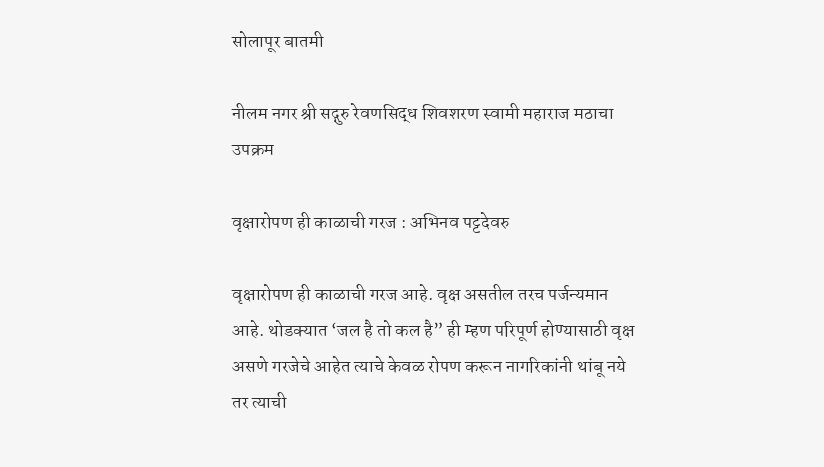सोलापूर बातमी

नीलम नगर श्री सद्गुरु रेवणसिद्ध शिवशरण स्वामी महाराज मठाचा उपक्रम

वृक्षारोपण ही काळाची गरज : अभिनव पट्टदेवरु

वृक्षारोपण ही काळाची गरज आहे. वृक्ष असतील तरच पर्जन्यमान आहे. थोडक्यात ‘जल है तो कल है” ही म्हण परिपूर्ण होण्यासाठी वृक्ष असणे गरजेचे आहेत त्याचे केवळ रोपण करून नागरिकांनी थांबू नये तर त्याची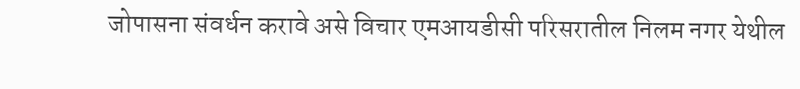जोपासना संवर्धन करावे असे विचार एमआयडीसी परिसरातील निलम नगर येथील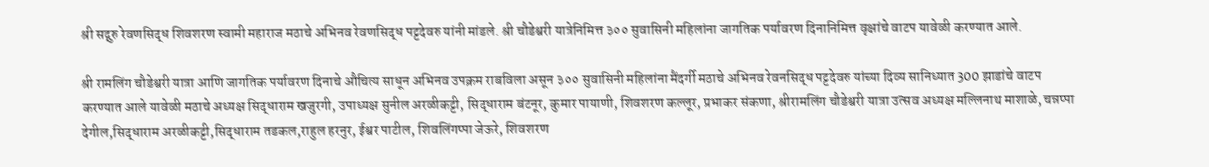श्री सद्गुरु रेवणसिद्ध शिवशरण स्वामी महाराज मठाचे अभिनव रेवणसिद्ध पट्टदेवरु यांनी मांडले. श्री चौडेश्वरी यात्रेनिमित्त ३०० सुवासिनी महिलांना जागतिक पर्यावरण दिनानिमित्त वृक्षांचे वाटप यावेळी करण्यात आले.

श्री रामलिंग चौडेश्वरी यात्रा आणि जागतिक पर्यावरण दिनाचे औचित्य साधून अभिनव उपक्रम राबविला असून ३०० सुवासिनी महिलांना मैंदर्गी मठाचे अभिनव रेवनसिद्ध पट्टदेवरु यांच्या दिव्य सानिध्यात 300 झाडांचे वाटप करण्यात आले यावेळी मठाचे अध्यक्ष सिद्धाराम खजुरगी, उपाध्यक्ष सुनील अरळीकट्टी, सिद्धाराम बंटनूर, कुमार पायाणी, शिवशरण कल्लूर, प्रभाकर संकणा, श्रीरामलिंग चौडेश्वरी यात्रा उत्सव अध्यक्ष मल्लिनाथ माशाळे, चन्नप्पा देगील,सिद्धाराम अरळीकट्टी,सिद्धाराम तडकल,राहुल हरनुर, ईश्वर पाटील, शिवलिंगप्पा जेऊरे, शिवशरण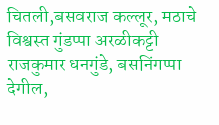चितली,बसवराज कल्लूर, मठाचे विश्वस्त गुंडप्पा अरळीकट्टी राजकुमार धनगुंडे, बसनिंगप्पा देगील,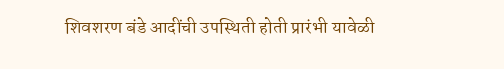शिवशरण बंडे आदींची उपस्थिती होती प्रारंभी यावेळी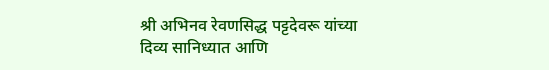श्री अभिनव रेवणसिद्ध पट्टदेवरू यांच्या दिव्य सानिध्यात आणि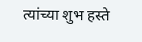त्यांच्या शुभ हस्ते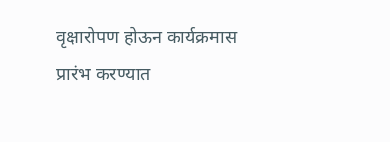वृक्षारोपण होऊन कार्यक्रमास प्रारंभ करण्यात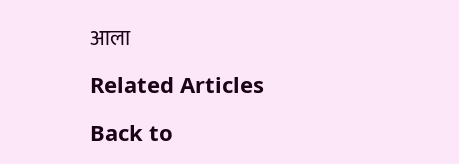आला

Related Articles

Back to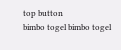top button
bimbo togel bimbo togel